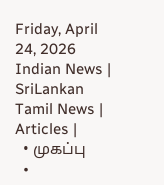Friday, April 24, 2026
Indian News | SriLankan Tamil News | Articles |
  • முகப்பு
  •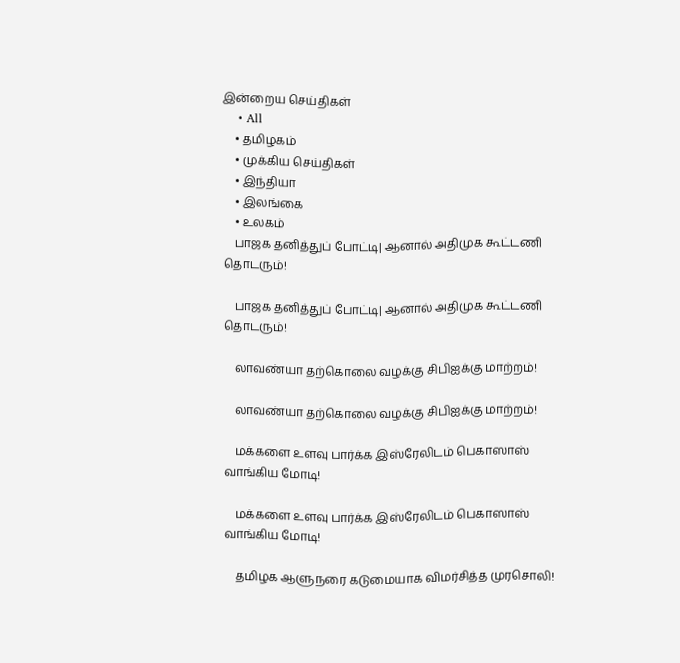இன்றைய செய்திகள்
    • All
    • தமிழகம்
    • முக்கிய செய்திகள்
    • இந்தியா
    • இலங்கை
    • உலகம்
    பாஜக தனித்துப் போட்டி| ஆனால் அதிமுக கூட்டணி தொடரும்!

    பாஜக தனித்துப் போட்டி| ஆனால் அதிமுக கூட்டணி தொடரும்!

    லாவண்யா தற்கொலை வழக்கு சிபிஐக்கு மாற்றம்!

    லாவண்யா தற்கொலை வழக்கு சிபிஐக்கு மாற்றம்!

    மக்களை உளவு பார்க்க இஸ்ரேலிடம் பெகாஸாஸ் வாங்கிய மோடி!

    மக்களை உளவு பார்க்க இஸ்ரேலிடம் பெகாஸாஸ் வாங்கிய மோடி!

    தமிழக ஆளுநரை கடுமையாக விமர்சித்த முரசொலி!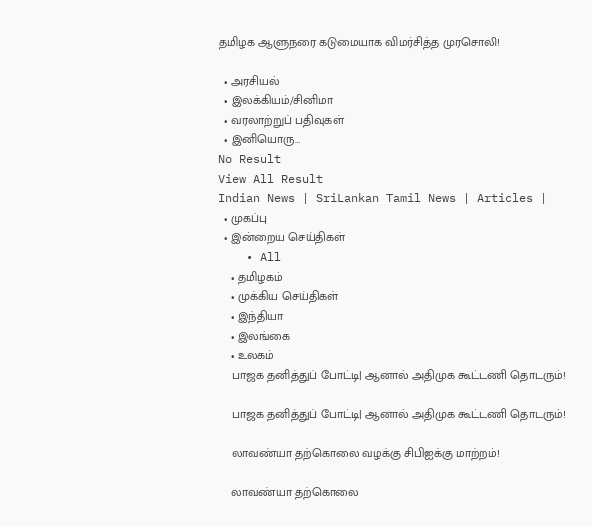தமிழக ஆளுநரை கடுமையாக விமர்சித்த முரசொலி!

  • அரசியல்
  • இலக்கியம்/சினிமா
  • வரலாற்றுப் பதிவுகள்
  • இனியொரு…
No Result
View All Result
Indian News | SriLankan Tamil News | Articles |
  • முகப்பு
  • இன்றைய செய்திகள்
    • All
    • தமிழகம்
    • முக்கிய செய்திகள்
    • இந்தியா
    • இலங்கை
    • உலகம்
    பாஜக தனித்துப் போட்டி| ஆனால் அதிமுக கூட்டணி தொடரும்!

    பாஜக தனித்துப் போட்டி| ஆனால் அதிமுக கூட்டணி தொடரும்!

    லாவண்யா தற்கொலை வழக்கு சிபிஐக்கு மாற்றம்!

    லாவண்யா தற்கொலை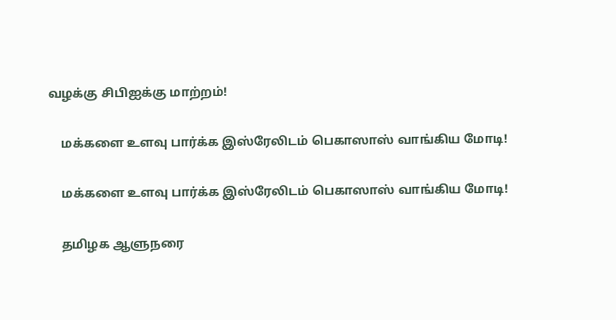வழக்கு சிபிஐக்கு மாற்றம்!

    மக்களை உளவு பார்க்க இஸ்ரேலிடம் பெகாஸாஸ் வாங்கிய மோடி!

    மக்களை உளவு பார்க்க இஸ்ரேலிடம் பெகாஸாஸ் வாங்கிய மோடி!

    தமிழக ஆளுநரை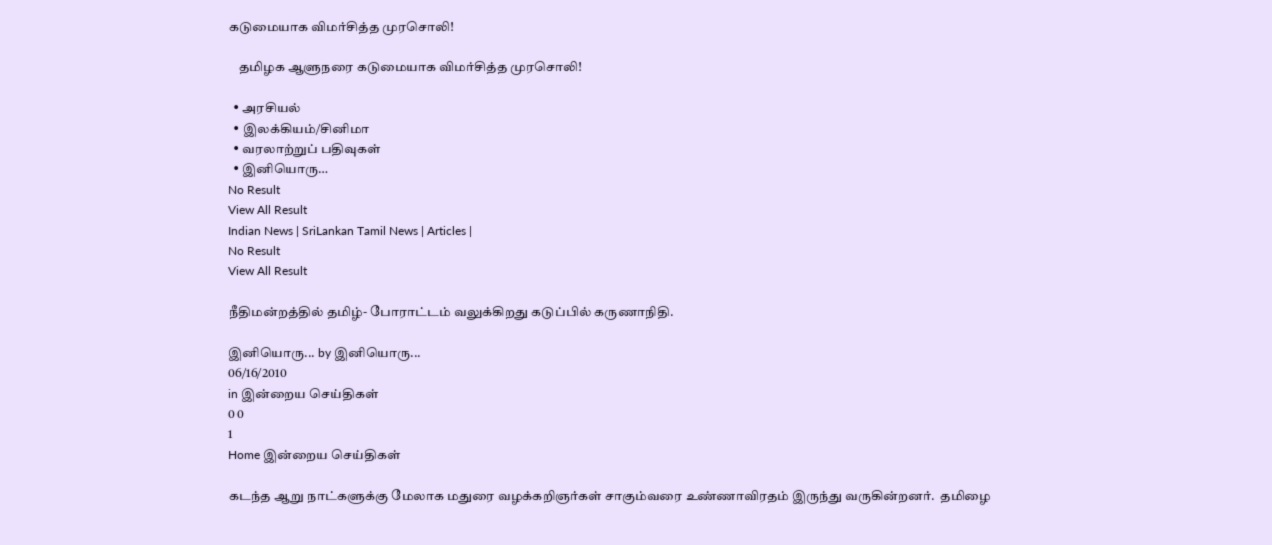கடுமையாக விமர்சித்த முரசொலி!

    தமிழக ஆளுநரை கடுமையாக விமர்சித்த முரசொலி!

  • அரசியல்
  • இலக்கியம்/சினிமா
  • வரலாற்றுப் பதிவுகள்
  • இனியொரு…
No Result
View All Result
Indian News | SriLankan Tamil News | Articles |
No Result
View All Result

நீதிமன்றத்தில் தமிழ்- போராட்டம் வலுக்கிறது கடுப்பில் கருணாநிதி.

இனியொரு... by இனியொரு...
06/16/2010
in இன்றைய செய்திகள்
0 0
1
Home இன்றைய செய்திகள்

கடந்த ஆறு நாட்களுக்கு மேலாக மதுரை வழக்கறிஞர்கள் சாகும்வரை உண்ணாவிரதம் இருந்து வருகின்றனர்.  தமிழை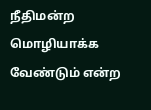நீதிமன்ற மொழியாக்க வேண்டும் என்ற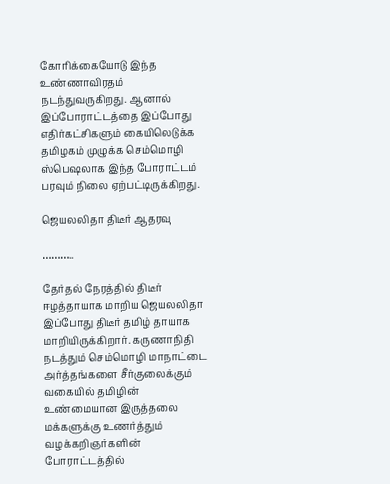கோரிக்கையோடு இந்த உண்ணாவிரதம் நடந்துவருகிறது. ஆனால் இப்போராட்டத்தை இப்போது எதிர்கட்சிகளும் கையிலெடுக்க தமிழகம் முழுக்க செம்மொழி ஸ்பெஷலாக இந்த போராட்டம் பரவும் நிலை ஏற்பட்டிருக்கிறது.

ஜெயலலிதா திடீர் ஆதரவு

………..

தேர்தல் நேரத்தில் திடீர் ஈழத்தாயாக மாறிய ஜெயலலிதா இப்போது திடீர் தமிழ் தாயாக மாறியிருக்கிறார். கருணாநிதி நடத்தும் செம்மொழி மாநாட்டை அர்த்தங்களை சீர்குலைக்கும் வகையில் தமிழின் உண்மையான இருத்தலை மக்களுக்கு உணர்த்தும் வழக்கறிஞர்களின் போராட்டத்தில்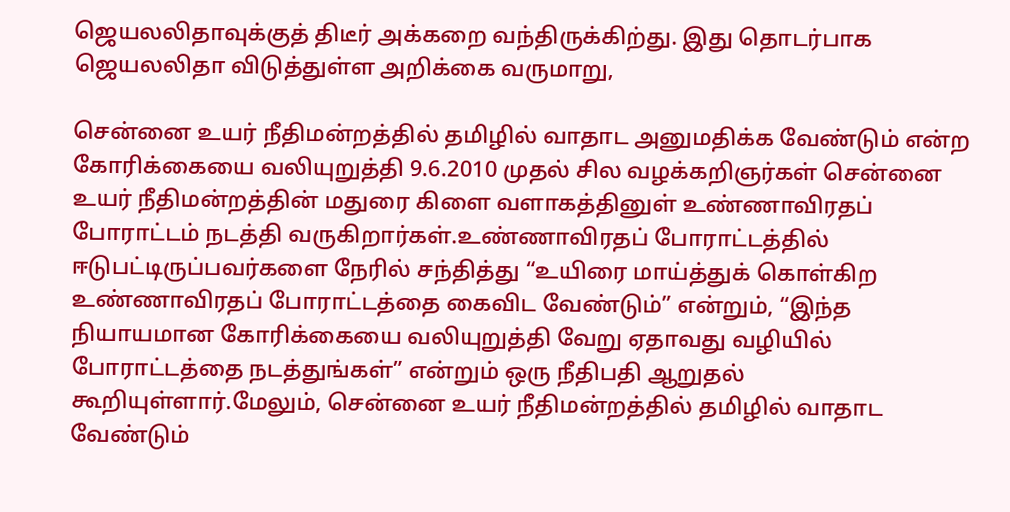ஜெயலலிதாவுக்குத் திடீர் அக்கறை வந்திருக்கிற்து. இது தொடர்பாக ஜெயலலிதா விடுத்துள்ள அறிக்கை வருமாறு,

சென்னை உயர் நீதிமன்றத்தில் தமிழில் வாதாட அனுமதிக்க வேண்டும் என்ற கோரிக்கையை வலியுறுத்தி 9.6.2010 முதல் சில வழக்கறிஞர்கள் சென்னை உயர் நீதிமன்றத்தின் மதுரை கிளை வளாகத்தினுள் உண்ணாவிரதப் போராட்டம் நடத்தி வருகிறார்கள்.உண்ணாவிரதப் போராட்டத்தில் ஈடுபட்டிருப்பவர்களை நேரில் சந்தித்து “உயிரை மாய்த்துக் கொள்கிற உண்ணாவிரதப் போராட்டத்தை கைவிட வேண்டும்” என்றும், “இந்த நியாயமான கோரிக்கையை வலியுறுத்தி வேறு ஏதாவது வழியில் போராட்டத்தை நடத்துங்கள்” என்றும் ஒரு நீதிபதி ஆறுதல் கூறியுள்ளார்.மேலும், சென்னை உயர் நீதிமன்றத்தில் தமிழில் வாதாட வேண்டும்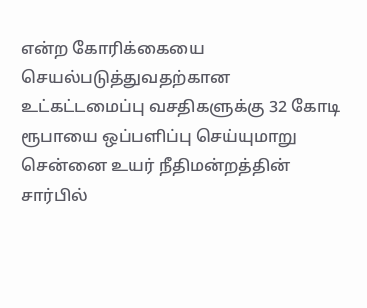என்ற கோரிக்கையை செயல்படுத்துவதற்கான உட்கட்டமைப்பு வசதிகளுக்கு 32 கோடி ரூபாயை ஒப்பளிப்பு செய்யுமாறு சென்னை உயர் நீதிமன்றத்தின் சார்பில்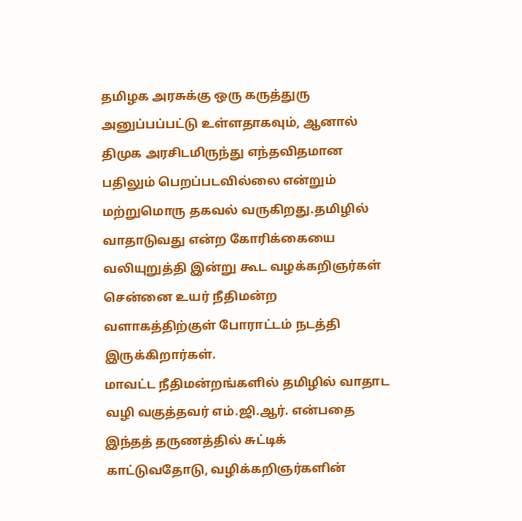தமிழக அரசுக்கு ஒரு கருத்துரு அனுப்பப்பட்டு உள்ளதாகவும், ஆனால் திமுக அரசிடமிருந்து எந்தவிதமான பதிலும் பெறப்படவில்லை என்றும் மற்றுமொரு தகவல் வருகிறது.தமிழில் வாதாடுவது என்ற கோரிக்கையை வலியுறுத்தி இன்று கூட வழக்கறிஞர்கள் சென்னை உயர் நீதிமன்ற வளாகத்திற்குள் போராட்டம் நடத்தி இருக்கிறார்கள்.
மாவட்ட நீதிமன்றங்களில் தமிழில் வாதாட வழி வகுத்தவர் எம்.ஜி.ஆர். என்பதை இந்தத் தருணத்தில் சுட்டிக் காட்டுவதோடு, வழிக்கறிஞர்களின்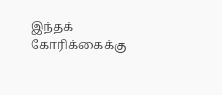இந்தக் கோரிக்கைக்கு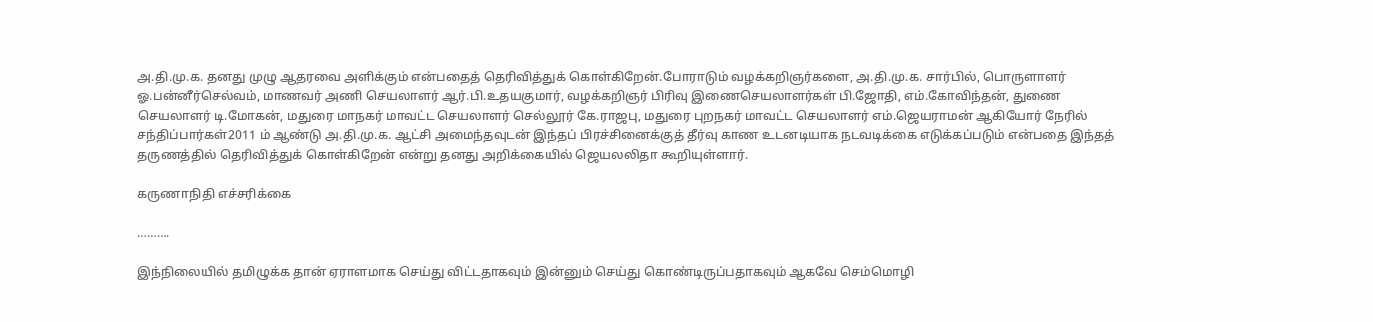அ.தி.மு.க. தனது முழு ஆதரவை அளிக்கும் என்பதைத் தெரிவித்துக் கொள்கிறேன்.போராடும் வழக்கறிஞர்களை, அ.தி.மு.க. சார்பில், பொருளாளர் ஓ.பன்னீர்செல்வம், மாணவர் அணி செயலாளர் ஆர்.பி.உதயகுமார், வழக்கறிஞர் பிரிவு இணைசெயலாளர்கள் பி.ஜோதி, எம்.கோவிந்தன், துணை செயலாளர் டி.மோகன், மதுரை மாநகர் மாவட்ட செயலாளர் செல்லூர் கே.ராஜபு, மதுரை புறநகர் மாவட்ட செயலாளர் எம்.ஜெயராமன் ஆகியோர் நேரில் சந்திப்பார்கள்2011 ம் ஆண்டு அ.தி.மு.க. ஆட்சி அமைந்தவுடன் இந்தப் பிரச்சினைக்குத் தீர்வு காண உடனடியாக நடவடிக்கை எடுக்கப்படும் என்பதை இந்தத் தருணத்தில் தெரிவித்துக் கொள்கிறேன் என்று தனது அறிக்கையில் ஜெயலலிதா கூறியுள்ளார்.

கருணாநிதி எச்சரிக்கை

……….

இந்நிலையில் தமிழுக்க தான் ஏராளமாக செய்து விட்டதாகவும் இன்னும் செய்து கொண்டிருப்பதாகவும் ஆகவே செம்மொழி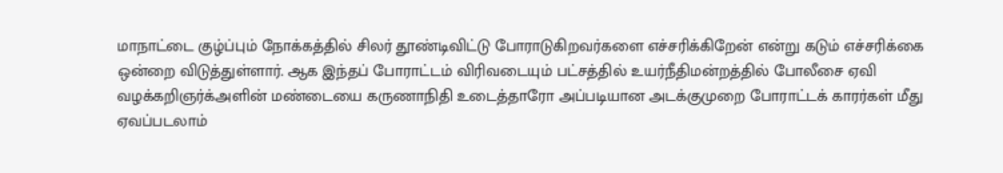மாநாட்டை குழ்ப்பும் நோக்கத்தில் சிலர் தூண்டிவிட்டு போராடுகிறவர்களை எச்சரிக்கிறேன் என்று கடும் எச்சரிக்கை ஒன்றை விடுத்துள்ளார். ஆக இந்தப் போராட்டம் விரிவடையும் பட்சத்தில் உயர்நீதிமன்றத்தில் போலீசை ஏவி வழக்கறிஞர்க்அளின் மண்டையை கருணாநிதி உடைத்தாரோ அப்படியான அடக்குமுறை போராட்டக் காரர்கள் மீது ஏவப்படலாம்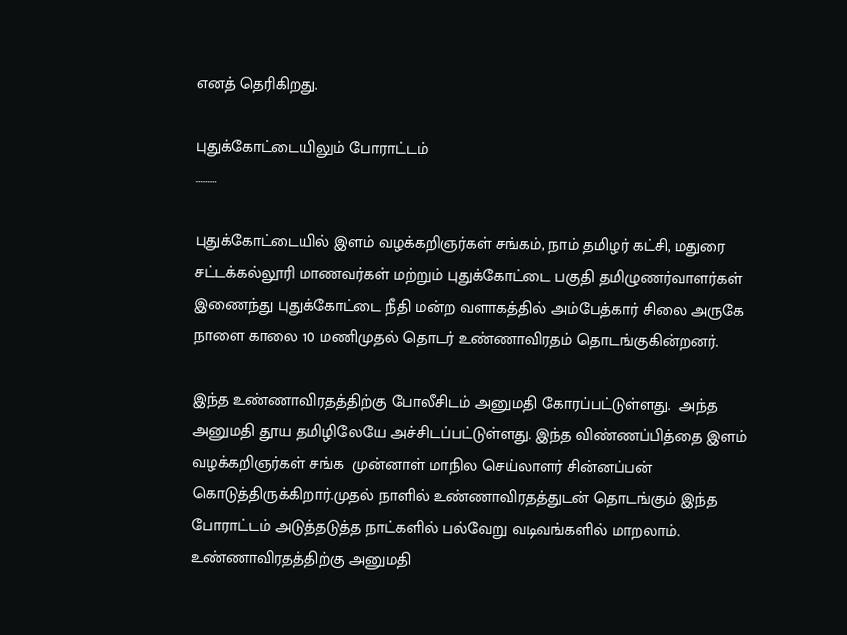எனத் தெரிகிறது.

புதுக்கோட்டையிலும் போராட்டம்
………

புதுக்கோட்டையில் இளம் வழக்கறிஞர்கள் சங்கம், நாம் தமிழர் கட்சி, மதுரை சட்டக்கல்லூரி மாணவர்கள் மற்றும் புதுக்கோட்டை பகுதி தமிழுணர்வாளர்கள் இணைந்து புதுக்கோட்டை நீதி மன்ற வளாகத்தில் அம்பேத்கார் சிலை அருகே நாளை காலை 10 மணிமுதல் தொடர் உண்ணாவிரதம் தொடங்குகின்றனர்.

இந்த உண்ணாவிரதத்திற்கு போலீசிடம் அனுமதி கோரப்பட்டுள்ளது.  அந்த அனுமதி தூய தமிழிலேயே அச்சிடப்பட்டுள்ளது. இந்த விண்ணப்பித்தை இளம் வழக்கறிஞர்கள் சங்க  முன்னாள் மாநில செய்லாளர் சின்னப்பன் கொடுத்திருக்கிறார்.முதல் நாளில் உண்ணாவிரதத்துடன் தொடங்கும் இந்த போராட்டம் அடுத்தடுத்த நாட்களில் பல்வேறு வடிவங்களில் மாறலாம். உண்ணாவிரதத்திற்கு அனுமதி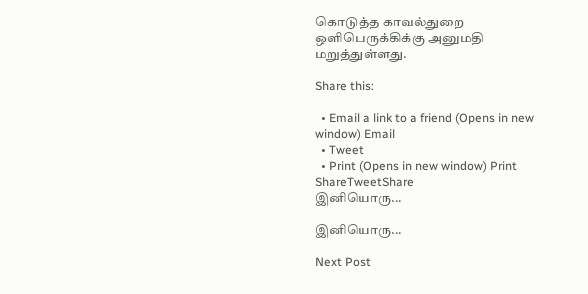கொடுத்த காவல்துறை ஒளிபெருக்கிக்கு அனுமதி மறுத்துள்ளது.

Share this:

  • Email a link to a friend (Opens in new window) Email
  • Tweet
  • Print (Opens in new window) Print
ShareTweetShare
இனியொரு...

இனியொரு...

Next Post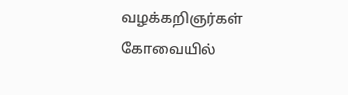வழக்கறிஞர்கள் கோவையில்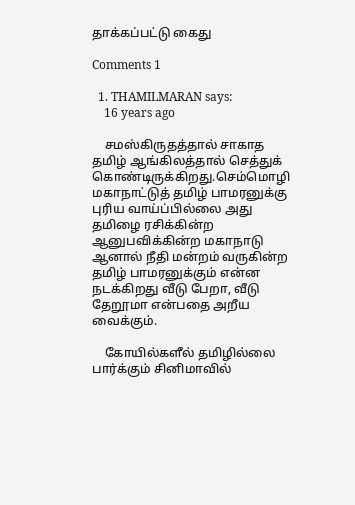தாக்கப்பட்டு கைது

Comments 1

  1. THAMILMARAN says:
    16 years ago

    சமஸ்கிருதத்தால் சாகாத தமிழ் ஆங்கிலத்தால் செத்துக் கொண்டிருக்கிறது.செம்மொழி மகாநாட்டுத் தமிழ் பாமரனுக்கு புரிய வாய்ப்பில்லை அது தமிழை ரசிக்கின்ற ஆனுபவிக்கின்ற மகாநாடு ஆனால் நீதி மன்றம் வருகின்ற தமிழ் பாமரனுக்கும் என்ன நடக்கிறது வீடு பேறா, வீடு தேறூமா என்பதை அறீய வைக்கும்.

    கோயில்களீல் தமிழில்லை பார்க்கும் சினிமாவில்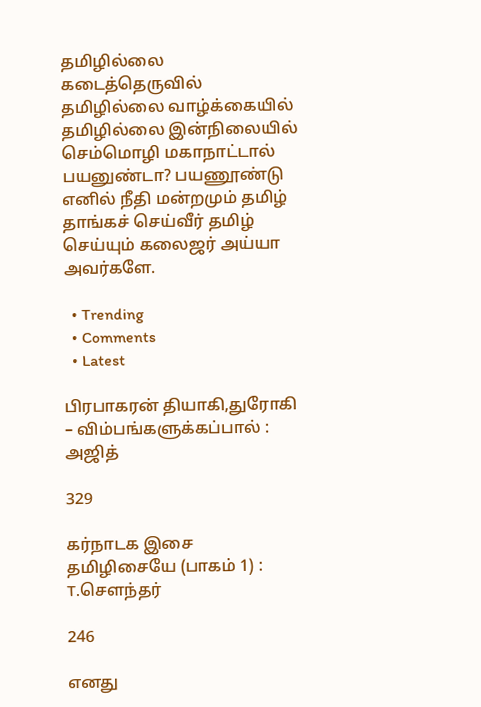தமிழில்லை கடைத்தெருவில் தமிழில்லை வாழ்க்கையில் தமிழில்லை இன்நிலையில் செம்மொழி மகாநாட்டால் பயனுண்டா? பயணூண்டு எனில் நீதி மன்றமும் தமிழ் தாங்கச் செய்வீர் தமிழ் செய்யும் கலைஜர் அய்யா அவர்களே.

  • Trending
  • Comments
  • Latest

பிரபாகரன் தியாகி,துரோகி – விம்பங்களுக்கப்பால் : அஜித்

329

கர்நாடக இசை தமிழிசையே (பாகம் 1) : T.செளந்தர்

246

எனது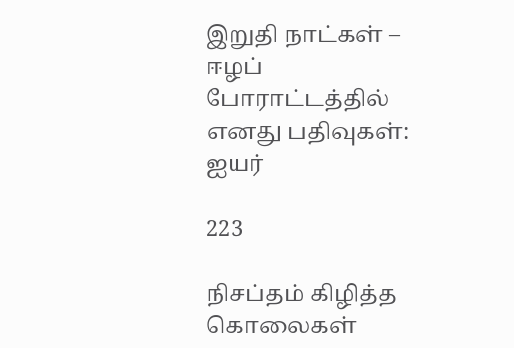இறுதி நாட்கள் – ஈழப் போராட்டத்தில் எனது பதிவுகள்: ஐயர்

223

நிசப்தம் கிழித்த கொலைகள்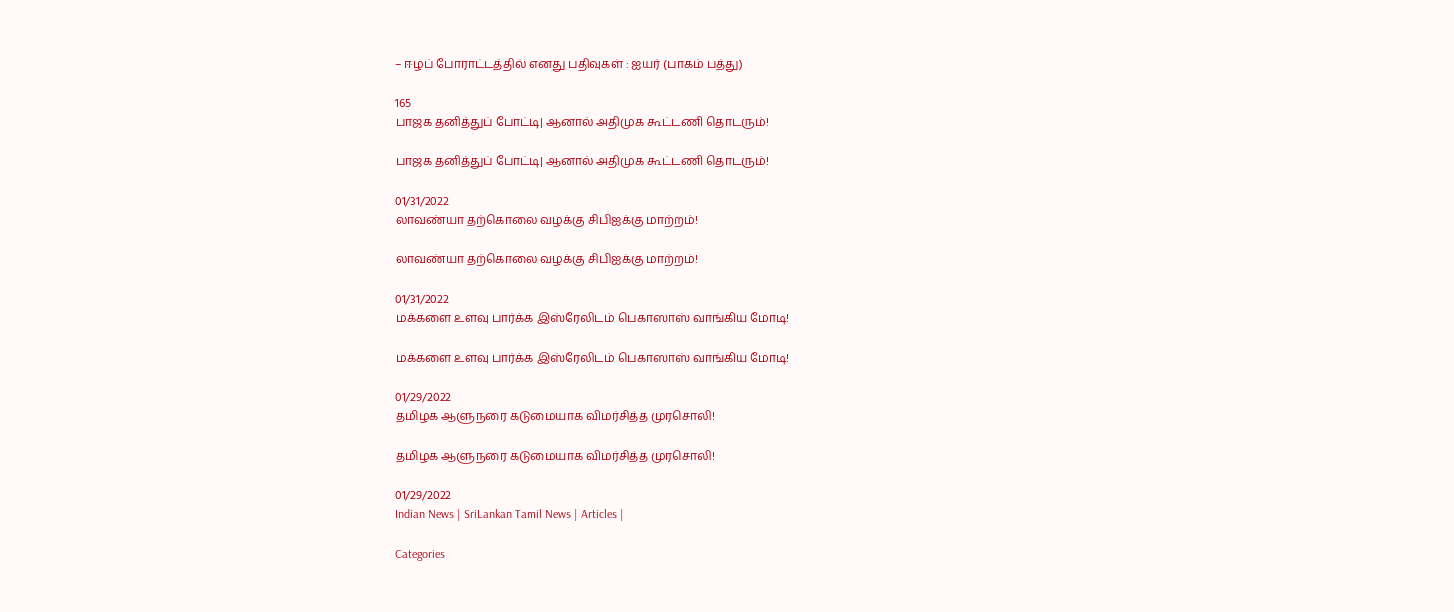– ஈழப் போராட்டத்தில் எனது பதிவுகள் : ஐயர் (பாகம் பத்து)

165
பாஜக தனித்துப் போட்டி| ஆனால் அதிமுக கூட்டணி தொடரும்!

பாஜக தனித்துப் போட்டி| ஆனால் அதிமுக கூட்டணி தொடரும்!

01/31/2022
லாவண்யா தற்கொலை வழக்கு சிபிஐக்கு மாற்றம்!

லாவண்யா தற்கொலை வழக்கு சிபிஐக்கு மாற்றம்!

01/31/2022
மக்களை உளவு பார்க்க இஸ்ரேலிடம் பெகாஸாஸ் வாங்கிய மோடி!

மக்களை உளவு பார்க்க இஸ்ரேலிடம் பெகாஸாஸ் வாங்கிய மோடி!

01/29/2022
தமிழக ஆளுநரை கடுமையாக விமர்சித்த முரசொலி!

தமிழக ஆளுநரை கடுமையாக விமர்சித்த முரசொலி!

01/29/2022
Indian News | SriLankan Tamil News | Articles |

Categories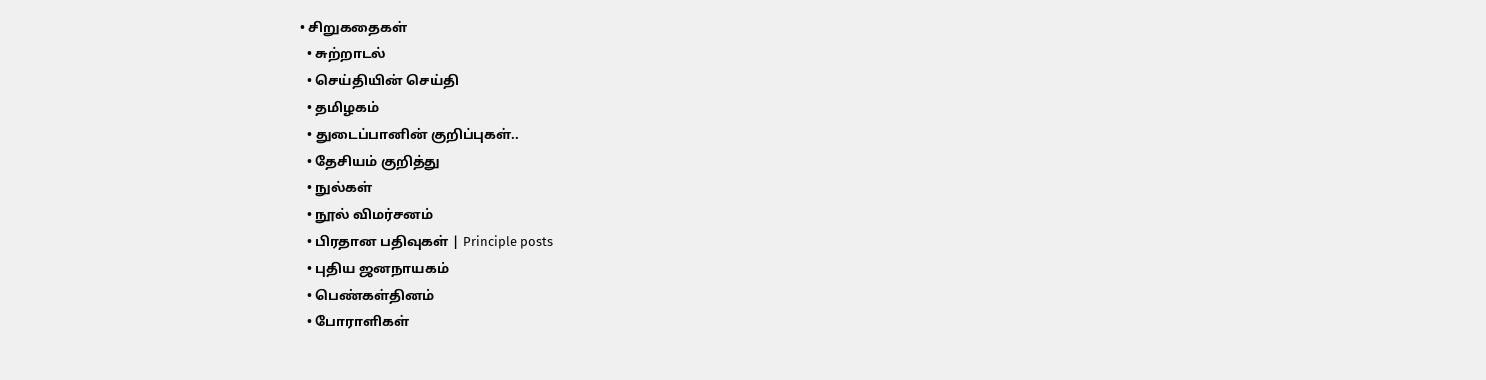• சிறுகதைகள்
  • சுற்றாடல்
  • செய்தியின் செய்தி
  • தமிழகம்
  • துடைப்பானின் குறிப்புகள்..
  • தேசியம் குறித்து
  • நுல்கள்
  • நூல் விமர்சனம்
  • பிரதான பதிவுகள் | Principle posts
  • புதிய ஜனநாயகம்
  • பெண்கள்தினம்
  • போராளிகள்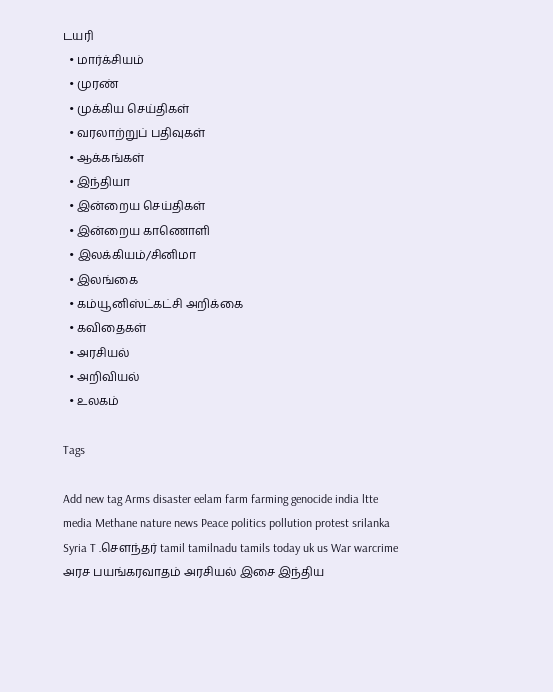டயரி
  • மார்க்சியம்
  • முரண்
  • முக்கிய செய்திகள்
  • வரலாற்றுப் பதிவுகள்
  • ஆக்கங்கள்
  • இந்தியா
  • இன்றைய செய்திகள்
  • இன்றைய காணொளி
  • இலக்கியம்/சினிமா
  • இலங்கை
  • கம்யூனிஸ்ட்கட்சி அறிக்கை
  • கவிதைகள்
  • அரசியல்
  • அறிவியல்
  • உலகம்

Tags

Add new tag Arms disaster eelam farm farming genocide india ltte media Methane nature news Peace politics pollution protest srilanka Syria T .சௌந்தர் tamil tamilnadu tamils today uk us War warcrime அரச பயங்கரவாதம் அரசியல் இசை இந்திய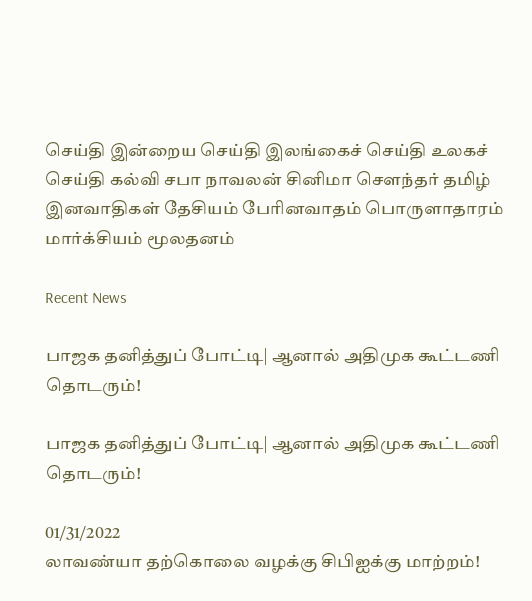செய்தி இன்றைய செய்தி இலங்கைச் செய்தி உலகச் செய்தி கல்வி சபா நாவலன் சினிமா சௌந்தர் தமிழ் இனவாதிகள் தேசியம் பேரினவாதம் பொருளாதாரம் மார்க்சியம் மூலதனம்

Recent News

பாஜக தனித்துப் போட்டி| ஆனால் அதிமுக கூட்டணி தொடரும்!

பாஜக தனித்துப் போட்டி| ஆனால் அதிமுக கூட்டணி தொடரும்!

01/31/2022
லாவண்யா தற்கொலை வழக்கு சிபிஐக்கு மாற்றம்!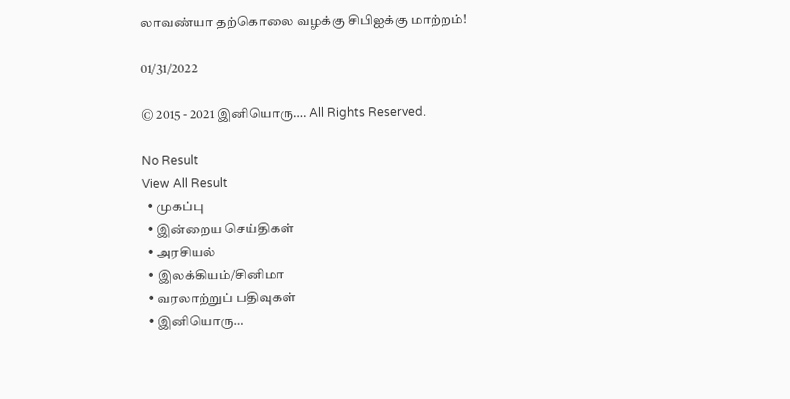லாவண்யா தற்கொலை வழக்கு சிபிஐக்கு மாற்றம்!

01/31/2022

© 2015 - 2021 இனியொரு…. All Rights Reserved.

No Result
View All Result
  • முகப்பு
  • இன்றைய செய்திகள்
  • அரசியல்
  • இலக்கியம்/சினிமா
  • வரலாற்றுப் பதிவுகள்
  • இனியொரு…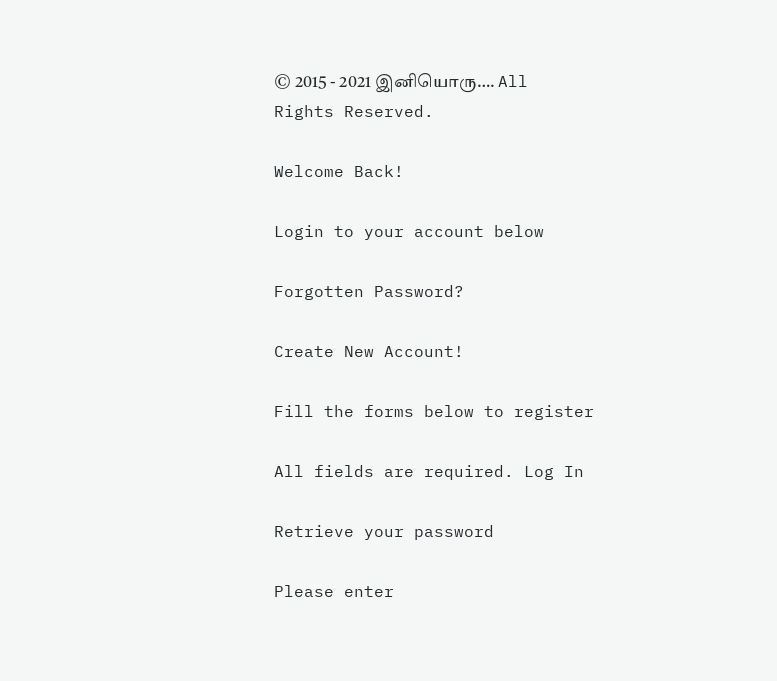© 2015 - 2021 இனியொரு…. All Rights Reserved.

Welcome Back!

Login to your account below

Forgotten Password?

Create New Account!

Fill the forms below to register

All fields are required. Log In

Retrieve your password

Please enter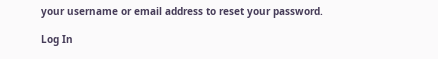your username or email address to reset your password.

Log In